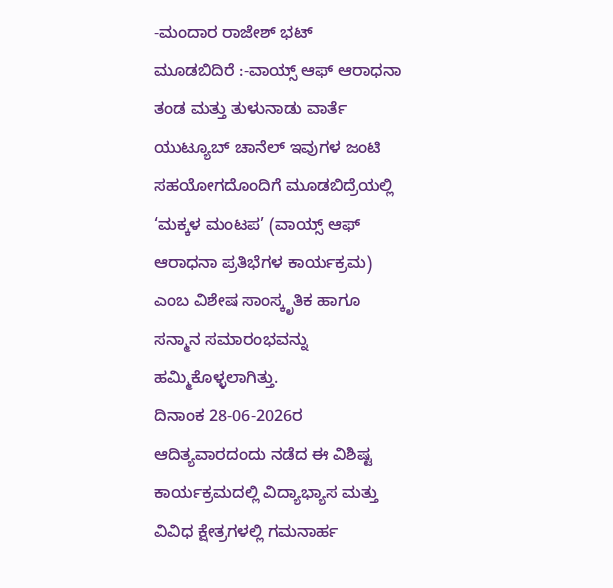-ಮಂದಾರ ರಾಜೇಶ್ ಭಟ್
ಮೂಡಬಿದಿರೆ :-ವಾಯ್ಸ್ ಆಫ್ ಆರಾಧನಾ ತಂಡ ಮತ್ತು ತುಳುನಾಡು ವಾರ್ತೆ ಯುಟ್ಯೂಬ್ ಚಾನೆಲ್ ಇವುಗಳ ಜಂಟಿ ಸಹಯೋಗದೊಂದಿಗೆ ಮೂಡಬಿದ್ರೆಯಲ್ಲಿ ‘ಮಕ್ಕಳ ಮಂಟಪ’ (ವಾಯ್ಸ್ ಆಫ್ ಆರಾಧನಾ ಪ್ರತಿಭೆಗಳ ಕಾರ್ಯಕ್ರಮ) ಎಂಬ ವಿಶೇಷ ಸಾಂಸ್ಕೃತಿಕ ಹಾಗೂ ಸನ್ಮಾನ ಸಮಾರಂಭವನ್ನು ಹಮ್ಮಿಕೊಳ್ಳಲಾಗಿತ್ತು.
ದಿನಾಂಕ 28-06-2026ರ ಆದಿತ್ಯವಾರದಂದು ನಡೆದ ಈ ವಿಶಿಷ್ಟ ಕಾರ್ಯಕ್ರಮದಲ್ಲಿ ವಿದ್ಯಾಭ್ಯಾಸ ಮತ್ತು ವಿವಿಧ ಕ್ಷೇತ್ರಗಳಲ್ಲಿ ಗಮನಾರ್ಹ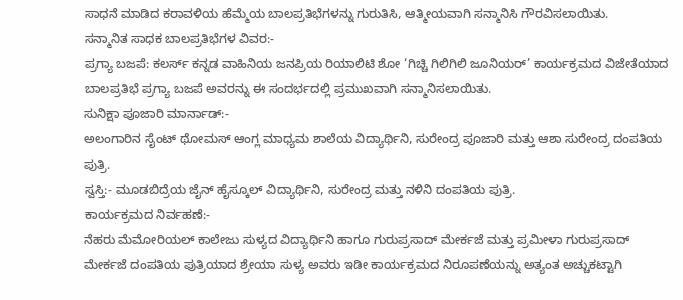ಸಾಧನೆ ಮಾಡಿದ ಕರಾವಳಿಯ ಹೆಮ್ಮೆಯ ಬಾಲಪ್ರತಿಭೆಗಳನ್ನು ಗುರುತಿಸಿ, ಆತ್ಮೀಯವಾಗಿ ಸನ್ಮಾನಿಸಿ ಗೌರವಿಸಲಾಯಿತು.
ಸನ್ಮಾನಿತ ಸಾಧಕ ಬಾಲಪ್ರತಿಭೆಗಳ ವಿವರ:-
ಪ್ರಗ್ಯಾ ಬಜಪೆ: ಕಲರ್ಸ್ ಕನ್ನಡ ವಾಹಿನಿಯ ಜನಪ್ರಿಯ ರಿಯಾಲಿಟಿ ಶೋ ‘ಗಿಚ್ಚಿ ಗಿಲಿಗಿಲಿ ಜೂನಿಯರ್’ ಕಾರ್ಯಕ್ರಮದ ವಿಜೇತೆಯಾದ ಬಾಲಪ್ರತಿಭೆ ಪ್ರಗ್ಯಾ ಬಜಪೆ ಅವರನ್ನು ಈ ಸಂದರ್ಭದಲ್ಲಿ ಪ್ರಮುಖವಾಗಿ ಸನ್ಮಾನಿಸಲಾಯಿತು.
ಸುನಿಕ್ಷಾ ಪೂಜಾರಿ ಮಾರ್ನಾಡ್:-
ಅಲಂಗಾರಿನ ಸೈಂಟ್ ಥೋಮಸ್ ಆಂಗ್ಲ ಮಾಧ್ಯಮ ಶಾಲೆಯ ವಿದ್ಯಾರ್ಥಿನಿ, ಸುರೇಂದ್ರ ಪೂಜಾರಿ ಮತ್ತು ಆಶಾ ಸುರೇಂದ್ರ ದಂಪತಿಯ ಪುತ್ರಿ.
ಸ್ವಸ್ತಿ:- ಮೂಡಬಿದ್ರೆಯ ಜೈನ್ ಹೈಸ್ಕೂಲ್ ವಿದ್ಯಾರ್ಥಿನಿ, ಸುರೇಂದ್ರ ಮತ್ತು ನಳಿನಿ ದಂಪತಿಯ ಪುತ್ರಿ.
ಕಾರ್ಯಕ್ರಮದ ನಿರ್ವಹಣೆ:-
ನೆಹರು ಮೆಮೋರಿಯಲ್ ಕಾಲೇಜು ಸುಳ್ಯದ ವಿದ್ಯಾರ್ಥಿನಿ ಹಾಗೂ ಗುರುಪ್ರಸಾದ್ ಮೇರ್ಕಜೆ ಮತ್ತು ಪ್ರಮೀಳಾ ಗುರುಪ್ರಸಾದ್ ಮೇರ್ಕಜೆ ದಂಪತಿಯ ಪುತ್ರಿಯಾದ ಶ್ರೇಯಾ ಸುಳ್ಯ ಅವರು ಇಡೀ ಕಾರ್ಯಕ್ರಮದ ನಿರೂಪಣೆಯನ್ನು ಅತ್ಯಂತ ಅಚ್ಚುಕಟ್ಟಾಗಿ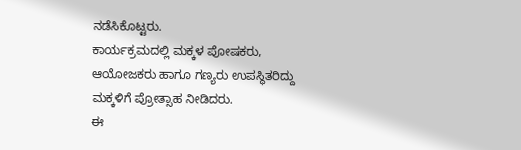ನಡೆಸಿಕೊಟ್ಟರು.
ಕಾರ್ಯಕ್ರಮದಲ್ಲಿ ಮಕ್ಕಳ ಪೋಷಕರು, ಆಯೋಜಕರು ಹಾಗೂ ಗಣ್ಯರು ಉಪಸ್ಥಿತರಿದ್ದು ಮಕ್ಕಳಿಗೆ ಪ್ರೋತ್ಸಾಹ ನೀಡಿದರು.
ಈ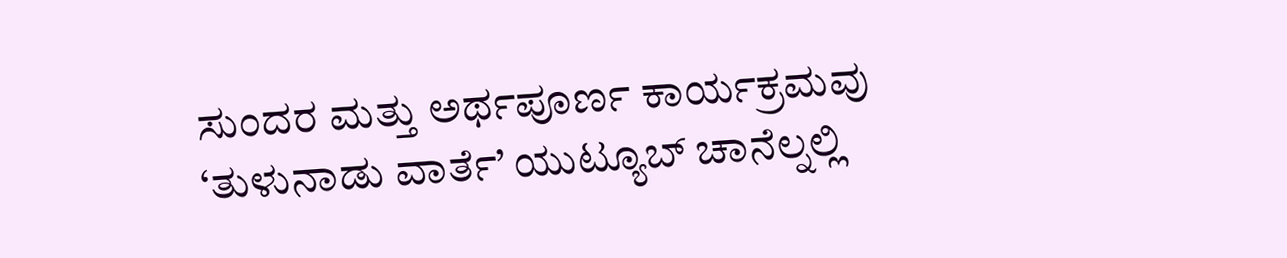ಸುಂದರ ಮತ್ತು ಅರ್ಥಪೂರ್ಣ ಕಾರ್ಯಕ್ರಮವು ‘ತುಳುನಾಡು ವಾರ್ತೆ’ ಯುಟ್ಯೂಬ್ ಚಾನೆಲ್ನಲ್ಲಿ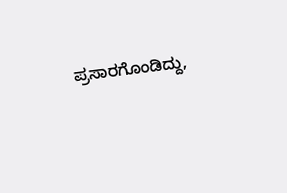ಪ್ರಸಾರಗೊಂಡಿದ್ದು,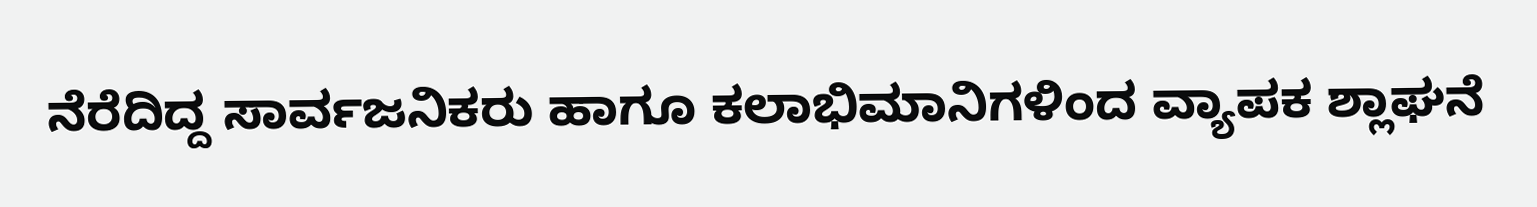ನೆರೆದಿದ್ದ ಸಾರ್ವಜನಿಕರು ಹಾಗೂ ಕಲಾಭಿಮಾನಿಗಳಿಂದ ವ್ಯಾಪಕ ಶ್ಲಾಘನೆ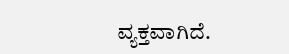ವ್ಯಕ್ತವಾಗಿದೆ.